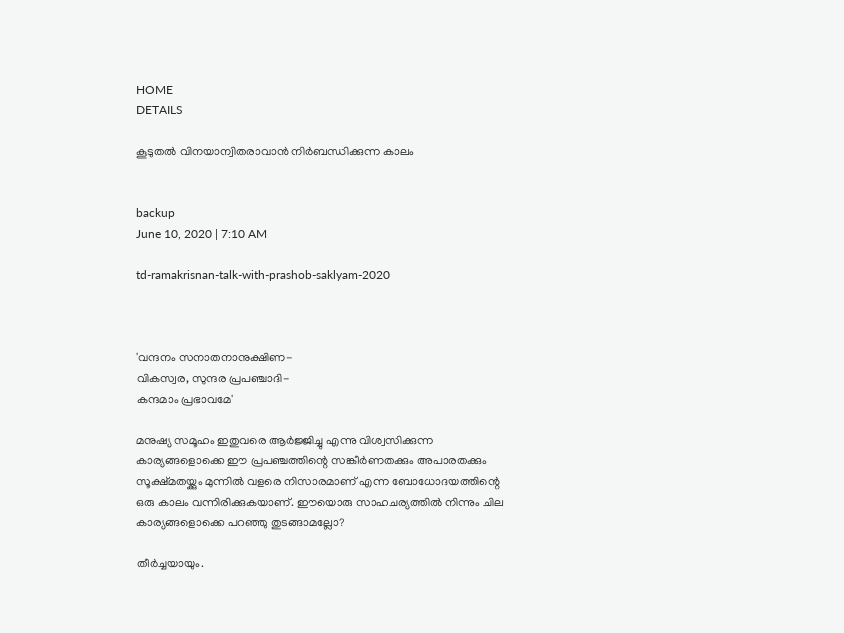HOME
DETAILS

കൂടുതല്‍ വിനയാന്വിതരാവാന്‍ നിര്‍ബന്ധിക്കുന്ന കാലം


backup
June 10, 2020 | 7:10 AM

td-ramakrisnan-talk-with-prashob-saklyam-2020



'വന്ദനം സനാതനാനുക്ഷിണ-
വികസ്വര, സുന്ദര പ്രപഞ്ചാദി-
കന്ദമാം പ്രഭാവമേ'

മനുഷ്യ സമൂഹം ഇതുവരെ ആര്‍ജ്ജിച്ചു എന്നു വിശ്വസിക്കുന്ന കാര്യങ്ങളൊക്കെ ഈ പ്രപഞ്ചത്തിന്റെ സങ്കീര്‍ണതക്കും അപാരതക്കും സൂക്ഷ്മതയ്ക്കും മുന്നില്‍ വളരെ നിസാരമാണ് എന്ന ബോധോദയത്തിന്റെ ഒരു കാലം വന്നിരിക്കുകയാണ്. ഈയൊരു സാഹചര്യത്തില്‍ നിന്നും ചില കാര്യങ്ങളൊക്കെ പറഞ്ഞു തുടങ്ങാമല്ലോ?

തീര്‍ച്ചയായും.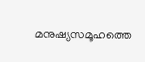മനുഷ്യസമൂഹത്തെ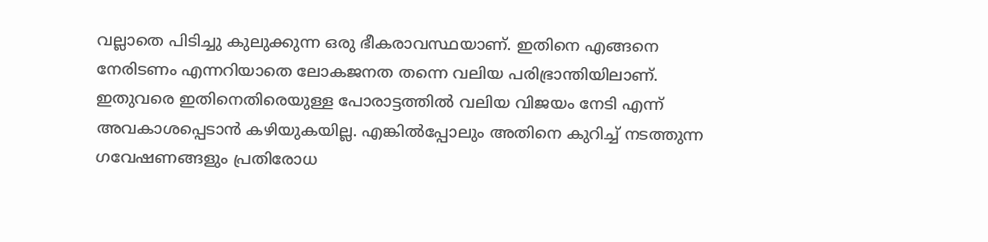വല്ലാതെ പിടിച്ചു കുലുക്കുന്ന ഒരു ഭീകരാവസ്ഥയാണ്. ഇതിനെ എങ്ങനെ നേരിടണം എന്നറിയാതെ ലോകജനത തന്നെ വലിയ പരിഭ്രാന്തിയിലാണ്. ഇതുവരെ ഇതിനെതിരെയുള്ള പോരാട്ടത്തില്‍ വലിയ വിജയം നേടി എന്ന് അവകാശപ്പെടാന്‍ കഴിയുകയില്ല. എങ്കില്‍പ്പോലും അതിനെ കുറിച്ച് നടത്തുന്ന ഗവേഷണങ്ങളും പ്രതിരോധ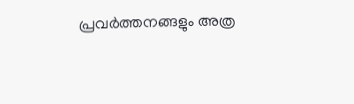പ്രവര്‍ത്തനങ്ങളും അത്ര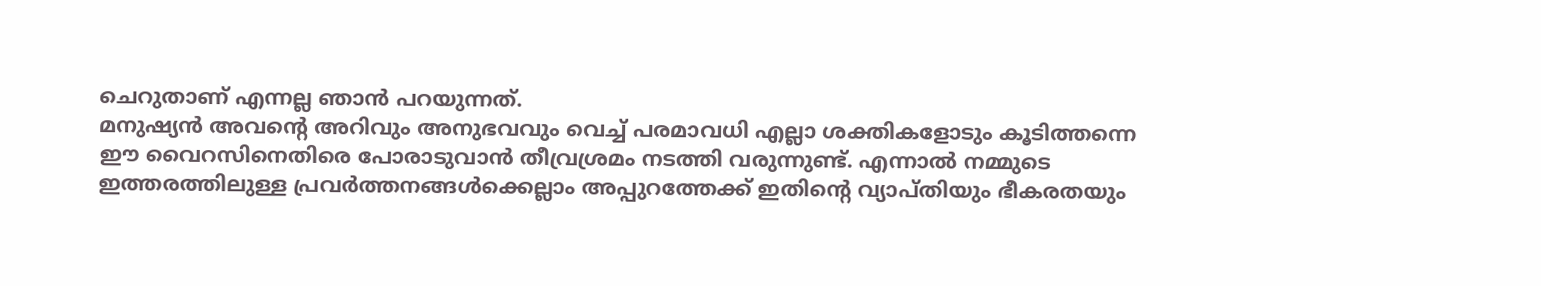ചെറുതാണ് എന്നല്ല ഞാന്‍ പറയുന്നത്.
മനുഷ്യന്‍ അവന്റെ അറിവും അനുഭവവും വെച്ച് പരമാവധി എല്ലാ ശക്തികളോടും കൂടിത്തന്നെ ഈ വൈറസിനെതിരെ പോരാടുവാന്‍ തീവ്രശ്രമം നടത്തി വരുന്നുണ്ട്. എന്നാല്‍ നമ്മുടെ ഇത്തരത്തിലുള്ള പ്രവര്‍ത്തനങ്ങള്‍ക്കെല്ലാം അപ്പുറത്തേക്ക് ഇതിന്റെ വ്യാപ്തിയും ഭീകരതയും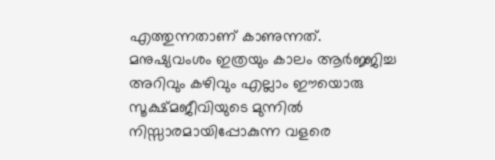എത്തുന്നതാണ് കാണുന്നത്.
മനുഷ്യവംശം ഇത്രയും കാലം ആര്‍ജ്ജിച്ച അറിവും കഴിവും എല്ലാം ഈയൊരു സൂക്ഷ്മജീവിയുടെ മുന്നില്‍ നിസ്സാരമായിപ്പോകുന്ന വളരെ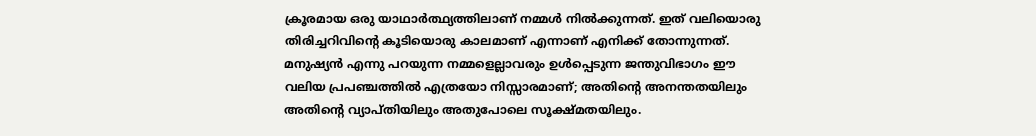ക്രൂരമായ ഒരു യാഥാര്‍ത്ഥ്യത്തിലാണ് നമ്മള്‍ നില്‍ക്കുന്നത്. ഇത് വലിയൊരു തിരിച്ചറിവിന്റെ കൂടിയൊരു കാലമാണ് എന്നാണ് എനിക്ക് തോന്നുന്നത്.
മനുഷ്യന്‍ എന്നു പറയുന്ന നമ്മളെല്ലാവരും ഉള്‍പ്പെടുന്ന ജന്തുവിഭാഗം ഈ വലിയ പ്രപഞ്ചത്തില്‍ എത്രയോ നിസ്സാരമാണ്; അതിന്റെ അനന്തതയിലും അതിന്റെ വ്യാപ്തിയിലും അതുപോലെ സൂക്ഷ്മതയിലും.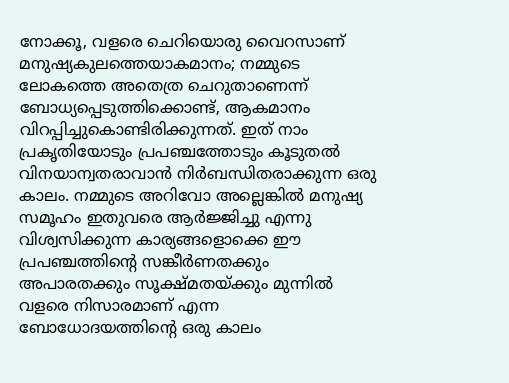നോക്കൂ, വളരെ ചെറിയൊരു വൈറസാണ് മനുഷ്യകുലത്തെയാകമാനം; നമ്മുടെ ലോകത്തെ അതെത്ര ചെറുതാണെന്ന് ബോധ്യപ്പെടുത്തിക്കൊണ്ട്, ആകമാനം വിറപ്പിച്ചുകൊണ്ടിരിക്കുന്നത്. ഇത് നാം പ്രകൃതിയോടും പ്രപഞ്ചത്തോടും കൂടുതല്‍ വിനയാന്വതരാവാന്‍ നിര്‍ബന്ധിതരാക്കുന്ന ഒരു കാലം. നമ്മുടെ അറിവോ അല്ലെങ്കില്‍ മനുഷ്യ സമൂഹം ഇതുവരെ ആര്‍ജ്ജിച്ചു എന്നു വിശ്വസിക്കുന്ന കാര്യങ്ങളൊക്കെ ഈ പ്രപഞ്ചത്തിന്റെ സങ്കീര്‍ണതക്കും അപാരതക്കും സൂക്ഷ്മതയ്ക്കും മുന്നില്‍ വളരെ നിസാരമാണ് എന്ന ബോധോദയത്തിന്റെ ഒരു കാലം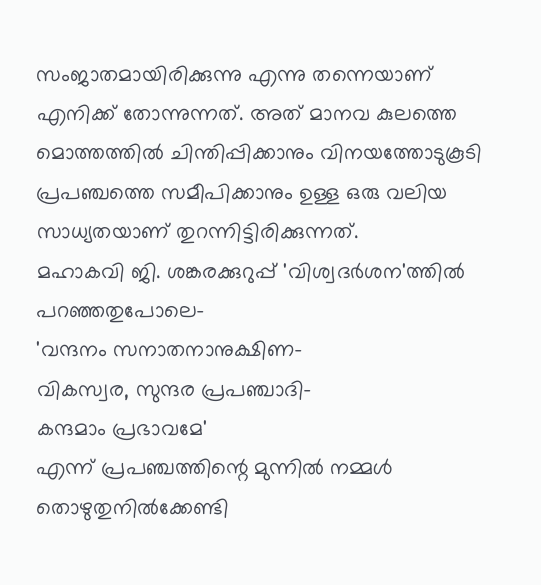സംജാതമായിരിക്കുന്നു എന്നു തന്നെയാണ് എനിക്ക് തോന്നുന്നത്. അത് മാനവ കുലത്തെ മൊത്തത്തില്‍ ചിന്തിപ്പിക്കാനും വിനയത്തോടുകൂടി പ്രപഞ്ചത്തെ സമീപിക്കാനും ഉള്ള ഒരു വലിയ സാധ്യതയാണ് തുറന്നിട്ടിരിക്കുന്നത്.
മഹാകവി ജി. ശങ്കരക്കുറുപ്പ് 'വിശ്വദര്‍ശന'ത്തില്‍ പറഞ്ഞതുപോലെ-
'വന്ദനം സനാതനാനുക്ഷിണ-
വികസ്വര, സുന്ദര പ്രപഞ്ചാദി-
കന്ദമാം പ്രഭാവമേ'
എന്ന് പ്രപഞ്ചത്തിന്റെ മുന്നില്‍ നമ്മള്‍ തൊഴുതുനില്‍ക്കേണ്ടി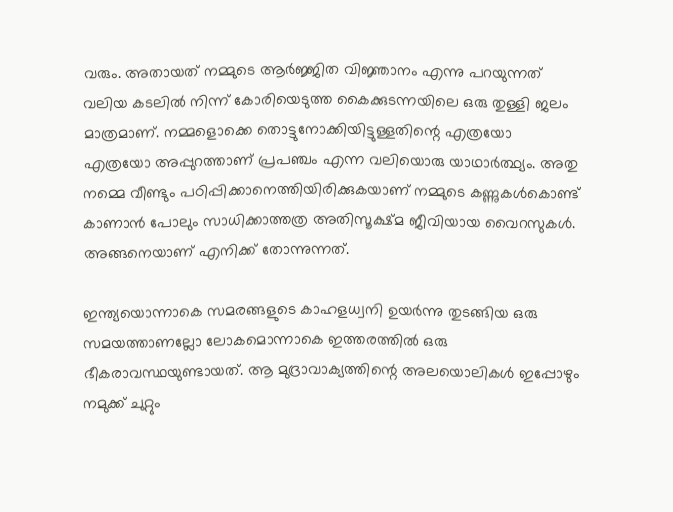വരും. അതായത് നമ്മുടെ ആര്‍ജ്ജിത വിജ്ഞാനം എന്നു പറയുന്നത് വലിയ കടലില്‍ നിന്ന് കോരിയെടുത്ത കൈക്കുടന്നയിലെ ഒരു തുള്ളി ജലം മാത്രമാണ്. നമ്മളൊക്കെ തൊട്ടുനോക്കിയിട്ടുള്ളതിന്റെ എത്രയോ എത്രയോ അപ്പുറത്താണ് പ്രപഞ്ചം എന്ന വലിയൊരു യാഥാര്‍ത്ഥ്യം. അതു നമ്മെ വീണ്ടും പഠിപ്പിക്കാനെത്തിയിരിക്കുകയാണ് നമ്മുടെ കണ്ണുകള്‍കൊണ്ട് കാണാന്‍ പോലും സാധിക്കാത്തത്ര അതിസൂക്ഷ്മ ജീവിയായ വൈറസുകള്‍. അങ്ങനെയാണ് എനിക്ക് തോന്നുന്നത്.

ഇന്ത്യയൊന്നാകെ സമരങ്ങളുടെ കാഹളധ്വനി ഉയര്‍ന്നു തുടങ്ങിയ ഒരു സമയത്താണല്ലോ ലോകമൊന്നാകെ ഇത്തരത്തില്‍ ഒരു ഭീകരാവസ്ഥയുണ്ടായത്. ആ മുദ്രാവാക്യത്തിന്റെ അലയൊലികള്‍ ഇപ്പോഴും നമുക്ക് ചുറ്റും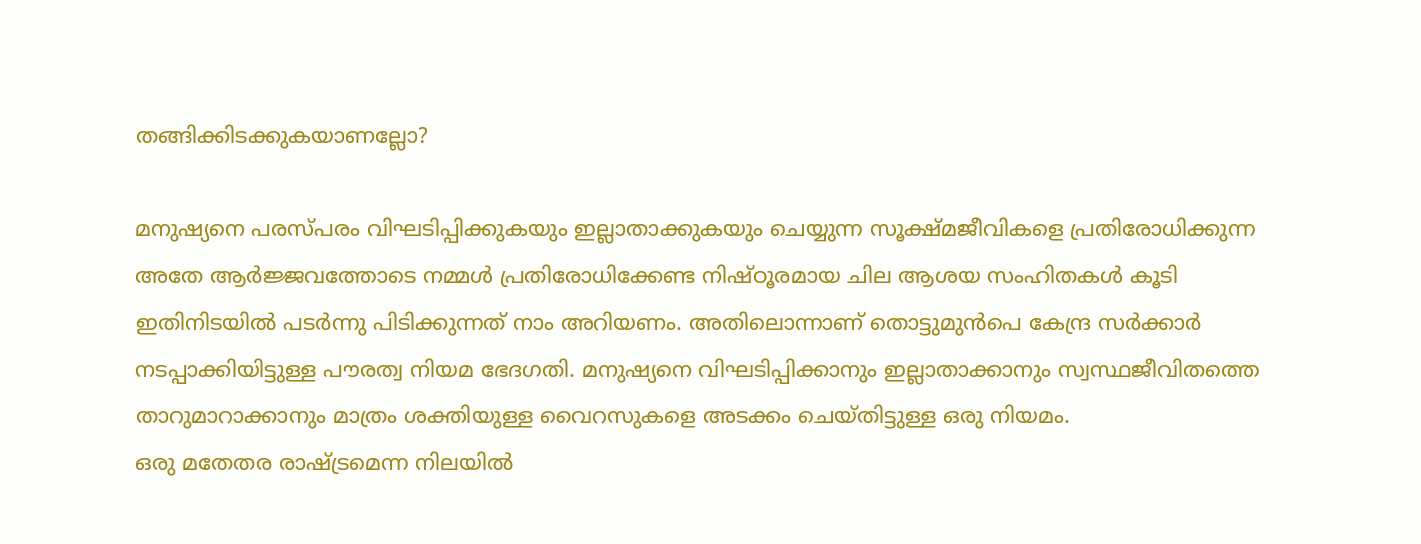തങ്ങിക്കിടക്കുകയാണല്ലോ?

മനുഷ്യനെ പരസ്പരം വിഘടിപ്പിക്കുകയും ഇല്ലാതാക്കുകയും ചെയ്യുന്ന സൂക്ഷ്മജീവികളെ പ്രതിരോധിക്കുന്ന അതേ ആര്‍ജ്ജവത്തോടെ നമ്മള്‍ പ്രതിരോധിക്കേണ്ട നിഷ്ഠൂരമായ ചില ആശയ സംഹിതകള്‍ കൂടി ഇതിനിടയില്‍ പടര്‍ന്നു പിടിക്കുന്നത് നാം അറിയണം. അതിലൊന്നാണ് തൊട്ടുമുന്‍പെ കേന്ദ്ര സര്‍ക്കാര്‍ നടപ്പാക്കിയിട്ടുള്ള പൗരത്വ നിയമ ഭേദഗതി. മനുഷ്യനെ വിഘടിപ്പിക്കാനും ഇല്ലാതാക്കാനും സ്വസ്ഥജീവിതത്തെ താറുമാറാക്കാനും മാത്രം ശക്തിയുള്ള വൈറസുകളെ അടക്കം ചെയ്തിട്ടുള്ള ഒരു നിയമം.
ഒരു മതേതര രാഷ്ട്രമെന്ന നിലയില്‍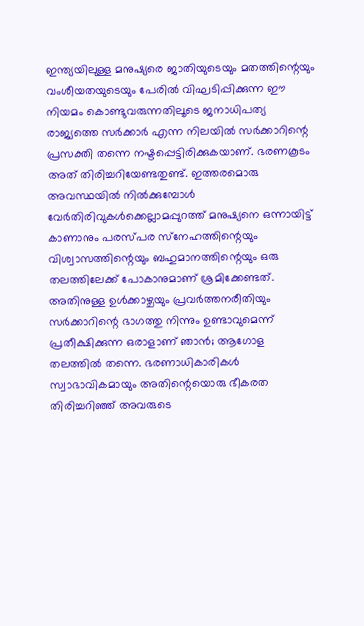ഇന്ത്യയിലുള്ള മനുഷ്യരെ ജാതിയുടെയും മതത്തിന്റെയും വംശീയതയുടെയും പേരില്‍ വിഘടിപ്പിക്കുന്ന ഈ നിയമം കൊണ്ടുവരുന്നതിലൂടെ ജനാധിപത്യ രാജ്യത്തെ സര്‍ക്കാര്‍ എന്ന നിലയില്‍ സര്‍ക്കാറിന്റെ പ്രസക്തി തന്നെ നഷ്ടപ്പെട്ടിരിക്കുകയാണ്. ഭരണകൂടം അത് തിരിച്ചറിയേണ്ടതുണ്ട്. ഇത്തരമൊരു അവസ്ഥയില്‍ നില്‍ക്കുമ്പോള്‍ വേര്‍തിരിവുകള്‍ക്കെല്ലാമപ്പുറത്ത് മനുഷ്യനെ ഒന്നായിട്ട് കാണാനും പരസ്പര സ്‌നേഹത്തിന്റെയും വിശ്വാസത്തിന്റെയും ബഹുമാനത്തിന്റെയും ഒരു തലത്തിലേക്ക് പോകാനുമാണ് ശ്രമിക്കേണ്ടത്. അതിനുള്ള ഉള്‍ക്കാഴ്ചയും പ്രവര്‍ത്തനരീതിയും സര്‍ക്കാറിന്റെ ഭാഗത്തു നിന്നും ഉണ്ടാവുമെന്ന് പ്രതീക്ഷിക്കുന്ന ഒരാളാണ് ഞാന്‍; ആഗോള തലത്തില്‍ തന്നെ. ഭരണാധികാരികള്‍ സ്വാഭാവികമായും അതിന്റെയൊരു ഭീകരത തിരിച്ചറിഞ്ഞ് അവരുടെ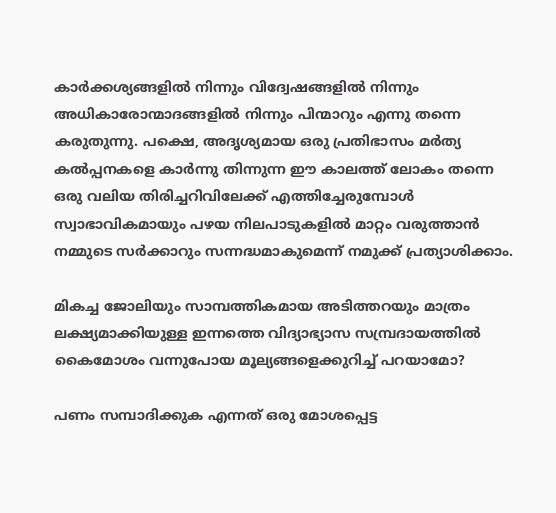കാര്‍ക്കശ്യങ്ങളില്‍ നിന്നും വിദ്വേഷങ്ങളില്‍ നിന്നും അധികാരോന്മാദങ്ങളില്‍ നിന്നും പിന്മാറും എന്നു തന്നെ കരുതുന്നു. പക്ഷെ, അദൃശ്യമായ ഒരു പ്രതിഭാസം മര്‍ത്യ കല്‍പ്പനകളെ കാര്‍ന്നു തിന്നുന്ന ഈ കാലത്ത് ലോകം തന്നെ ഒരു വലിയ തിരിച്ചറിവിലേക്ക് എത്തിച്ചേരുമ്പോള്‍ സ്വാഭാവികമായും പഴയ നിലപാടുകളില്‍ മാറ്റം വരുത്താന്‍ നമ്മുടെ സര്‍ക്കാറും സന്നദ്ധമാകുമെന്ന് നമുക്ക് പ്രത്യാശിക്കാം.

മികച്ച ജോലിയും സാമ്പത്തികമായ അടിത്തറയും മാത്രം ലക്ഷ്യമാക്കിയുള്ള ഇന്നത്തെ വിദ്യാഭ്യാസ സമ്പ്രദായത്തില്‍ കൈമോശം വന്നുപോയ മൂല്യങ്ങളെക്കുറിച്ച് പറയാമോ?

പണം സമ്പാദിക്കുക എന്നത് ഒരു മോശപ്പെട്ട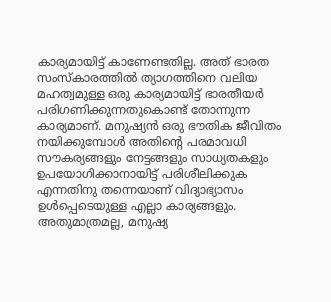കാര്യമായിട്ട് കാണേണ്ടതില്ല. അത് ഭാരത സംസ്‌കാരത്തില്‍ ത്യാഗത്തിനെ വലിയ മഹത്വമുള്ള ഒരു കാര്യമായിട്ട് ഭാരതീയര്‍ പരിഗണിക്കുന്നതുകൊണ്ട് തോന്നുന്ന കാര്യമാണ്. മനുഷ്യന്‍ ഒരു ഭൗതിക ജീവിതം നയിക്കുമ്പോള്‍ അതിന്റെ പരമാവധി സൗകര്യങ്ങളും നേട്ടങ്ങളും സാധ്യതകളും ഉപയോഗിക്കാനായിട്ട് പരിശീലിക്കുക എന്നതിനു തന്നെയാണ് വിദ്യാഭ്യാസം ഉള്‍പ്പെടെയുള്ള എല്ലാ കാര്യങ്ങളും. അതുമാത്രമല്ല, മനുഷ്യ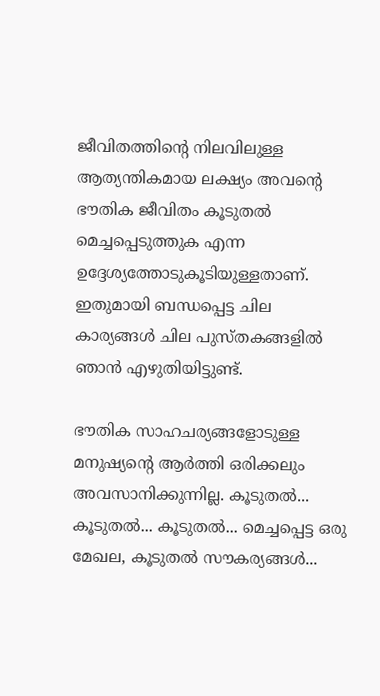ജീവിതത്തിന്റെ നിലവിലുള്ള ആത്യന്തികമായ ലക്ഷ്യം അവന്റെ ഭൗതിക ജീവിതം കൂടുതല്‍ മെച്ചപ്പെടുത്തുക എന്ന ഉദ്ദേശ്യത്തോടുകൂടിയുള്ളതാണ്. ഇതുമായി ബന്ധപ്പെട്ട ചില കാര്യങ്ങള്‍ ചില പുസ്തകങ്ങളില്‍ ഞാന്‍ എഴുതിയിട്ടുണ്ട്.

ഭൗതിക സാഹചര്യങ്ങളോടുള്ള മനുഷ്യന്റെ ആര്‍ത്തി ഒരിക്കലും അവസാനിക്കുന്നില്ല. കൂടുതല്‍... കൂടുതല്‍... കൂടുതല്‍... മെച്ചപ്പെട്ട ഒരു മേഖല, കൂടുതല്‍ സൗകര്യങ്ങള്‍...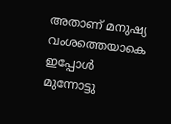അതാണ് മനുഷ്യ വംശത്തെയാകെ ഇപ്പോള്‍ മുന്നോട്ടു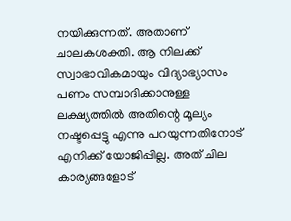നയിക്കുന്നത്. അതാണ് ചാലകശക്തി. ആ നിലക്ക് സ്വാഭാവികമായും വിദ്യാഭ്യാസം പണം സമ്പാദിക്കാനുള്ള ലക്ഷ്യത്തില്‍ അതിന്റെ മൂല്യം നഷ്ടപ്പെട്ടു എന്നു പറയുന്നതിനോട് എനിക്ക് യോജിപ്പില്ല. അത് ചില കാര്യങ്ങളോട്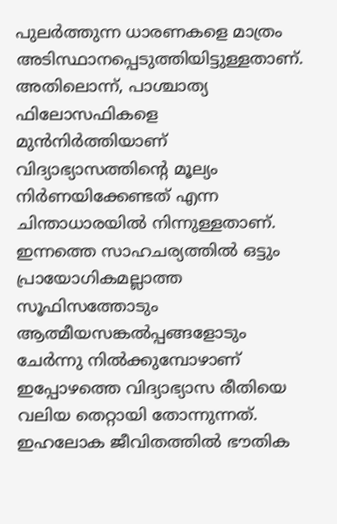പുലര്‍ത്തുന്ന ധാരണകളെ മാത്രം അടിസ്ഥാനപ്പെടുത്തിയിട്ടുള്ളതാണ്. അതിലൊന്ന്, പാശ്ചാത്യ ഫിലോസഫികളെ മുന്‍നിര്‍ത്തിയാണ് വിദ്യാഭ്യാസത്തിന്റെ മൂല്യം നിര്‍ണയിക്കേണ്ടത് എന്ന ചിന്താധാരയില്‍ നിന്നുള്ളതാണ്. ഇന്നത്തെ സാഹചര്യത്തില്‍ ഒട്ടും പ്രായോഗികമല്ലാത്ത സൂഫിസത്തോടും ആത്മീയസങ്കല്‍പ്പങ്ങളോടും ചേര്‍ന്നു നില്‍ക്കുമ്പോഴാണ് ഇപ്പോഴത്തെ വിദ്യാഭ്യാസ രീതിയെ വലിയ തെറ്റായി തോന്നുന്നത്. ഇഹലോക ജീവിതത്തില്‍ ഭൗതിക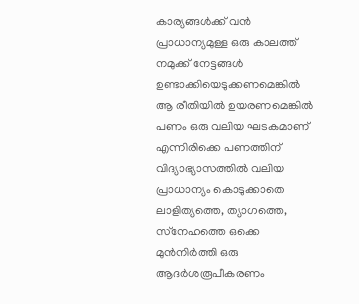കാര്യങ്ങള്‍ക്ക് വന്‍ പ്രാധാന്യമുള്ള ഒരു കാലത്ത് നമുക്ക് നേട്ടങ്ങള്‍ ഉണ്ടാക്കിയെടുക്കണമെങ്കില്‍ ആ രീതിയില്‍ ഉയരണമെങ്കില്‍ പണം ഒരു വലിയ ഘടകമാണ് എന്നിരിക്കെ പണത്തിന് വിദ്യാഭ്യാസത്തില്‍ വലിയ പ്രാധാന്യം കൊടുക്കാതെ ലാളിത്യത്തെ, ത്യാഗത്തെ, സ്‌നേഹത്തെ ഒക്കെ മുന്‍നിര്‍ത്തി ഒരു ആദര്‍ശരൂപീകരണം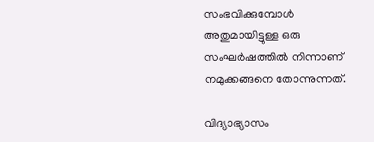സംഭവിക്കുമ്പോള്‍ അതുമായിട്ടുള്ള ഒരു സംഘര്‍ഷത്തില്‍ നിന്നാണ് നമുക്കങ്ങനെ തോന്നുന്നത്.

വിദ്യാഭ്യാസം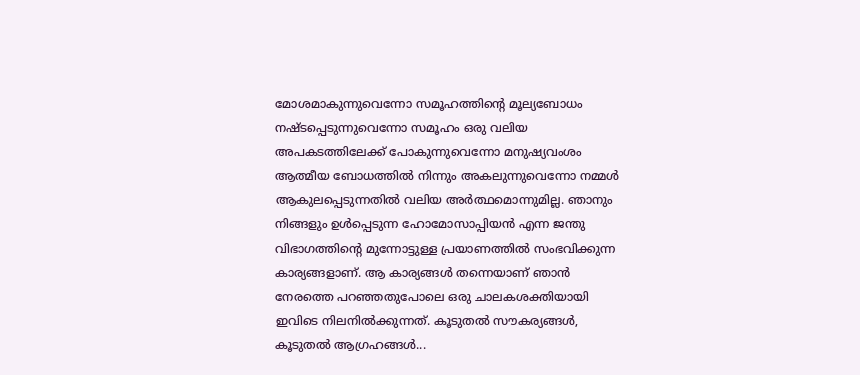മോശമാകുന്നുവെന്നോ സമൂഹത്തിന്റെ മൂല്യബോധം നഷ്ടപ്പെടുന്നുവെന്നോ സമൂഹം ഒരു വലിയ അപകടത്തിലേക്ക് പോകുന്നുവെന്നോ മനുഷ്യവംശം ആത്മീയ ബോധത്തില്‍ നിന്നും അകലുന്നുവെന്നോ നമ്മള്‍ ആകുലപ്പെടുന്നതില്‍ വലിയ അര്‍ത്ഥമൊന്നുമില്ല. ഞാനും നിങ്ങളും ഉള്‍പ്പെടുന്ന ഹോമോസാപ്പിയന്‍ എന്ന ജന്തു വിഭാഗത്തിന്റെ മുന്നോട്ടുള്ള പ്രയാണത്തില്‍ സംഭവിക്കുന്ന കാര്യങ്ങളാണ്. ആ കാര്യങ്ങള്‍ തന്നെയാണ് ഞാന്‍ നേരത്തെ പറഞ്ഞതുപോലെ ഒരു ചാലകശക്തിയായി ഇവിടെ നിലനില്‍ക്കുന്നത്. കൂടുതല്‍ സൗകര്യങ്ങള്‍, കൂടുതല്‍ ആഗ്രഹങ്ങള്‍...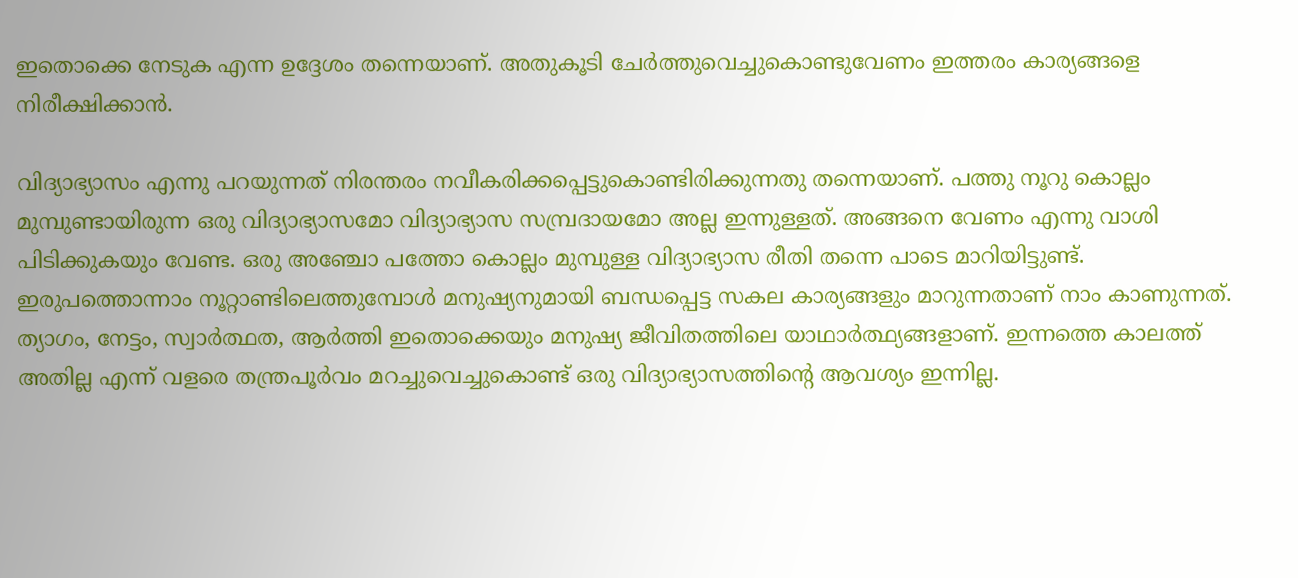ഇതൊക്കെ നേടുക എന്ന ഉദ്ദേശം തന്നെയാണ്. അതുകൂടി ചേര്‍ത്തുവെച്ചുകൊണ്ടുവേണം ഇത്തരം കാര്യങ്ങളെ നിരീക്ഷിക്കാന്‍.

വിദ്യാഭ്യാസം എന്നു പറയുന്നത് നിരന്തരം നവീകരിക്കപ്പെട്ടുകൊണ്ടിരിക്കുന്നതു തന്നെയാണ്. പത്തു നൂറു കൊല്ലം മുമ്പുണ്ടായിരുന്ന ഒരു വിദ്യാഭ്യാസമോ വിദ്യാഭ്യാസ സമ്പ്രദായമോ അല്ല ഇന്നുള്ളത്. അങ്ങനെ വേണം എന്നു വാശി പിടിക്കുകയും വേണ്ട. ഒരു അഞ്ചോ പത്തോ കൊല്ലം മുമ്പുള്ള വിദ്യാഭ്യാസ രീതി തന്നെ പാടെ മാറിയിട്ടുണ്ട്. ഇരുപത്തൊന്നാം നൂറ്റാണ്ടിലെത്തുമ്പോള്‍ മനുഷ്യനുമായി ബന്ധപ്പെട്ട സകല കാര്യങ്ങളും മാറുന്നതാണ് നാം കാണുന്നത്. ത്യാഗം, നേട്ടം, സ്വാര്‍ത്ഥത, ആര്‍ത്തി ഇതൊക്കെയും മനുഷ്യ ജീവിതത്തിലെ യാഥാര്‍ത്ഥ്യങ്ങളാണ്. ഇന്നത്തെ കാലത്ത് അതില്ല എന്ന് വളരെ തന്ത്രപൂര്‍വം മറച്ചുവെച്ചുകൊണ്ട് ഒരു വിദ്യാഭ്യാസത്തിന്റെ ആവശ്യം ഇന്നില്ല.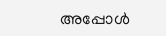അപ്പോള്‍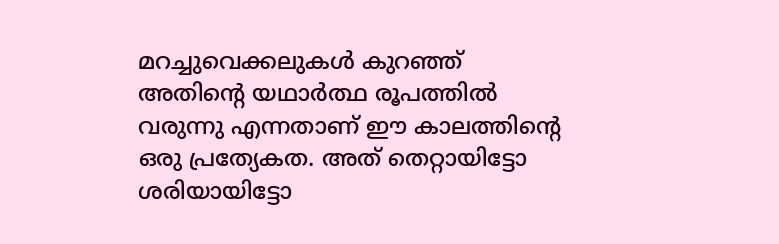മറച്ചുവെക്കലുകള്‍ കുറഞ്ഞ് അതിന്റെ യഥാര്‍ത്ഥ രൂപത്തില്‍ വരുന്നു എന്നതാണ് ഈ കാലത്തിന്റെ ഒരു പ്രത്യേകത. അത് തെറ്റായിട്ടോ ശരിയായിട്ടോ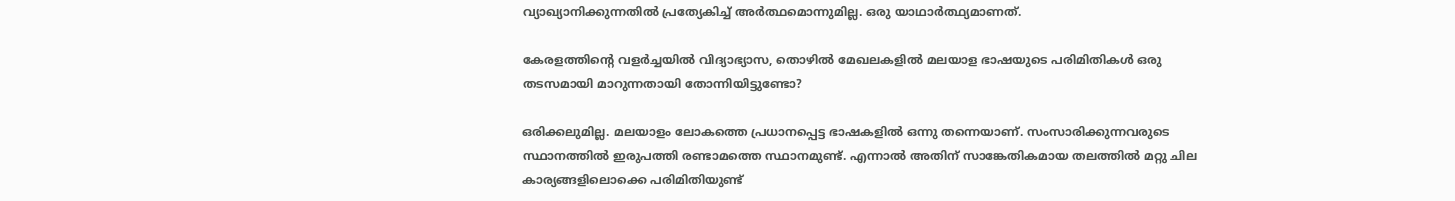വ്യാഖ്യാനിക്കുന്നതില്‍ പ്രത്യേകിച്ച് അര്‍ത്ഥമൊന്നുമില്ല. ഒരു യാഥാര്‍ത്ഥ്യമാണത്.

കേരളത്തിന്റെ വളര്‍ച്ചയില്‍ വിദ്യാഭ്യാസ, തൊഴില്‍ മേഖലകളില്‍ മലയാള ഭാഷയുടെ പരിമിതികള്‍ ഒരു തടസമായി മാറുന്നതായി തോന്നിയിട്ടുണ്ടോ?

ഒരിക്കലുമില്ല. മലയാളം ലോകത്തെ പ്രധാനപ്പെട്ട ഭാഷകളില്‍ ഒന്നു തന്നെയാണ്. സംസാരിക്കുന്നവരുടെ സ്ഥാനത്തില്‍ ഇരുപത്തി രണ്ടാമത്തെ സ്ഥാനമുണ്ട്. എന്നാല്‍ അതിന് സാങ്കേതികമായ തലത്തില്‍ മറ്റു ചില കാര്യങ്ങളിലൊക്കെ പരിമിതിയുണ്ട്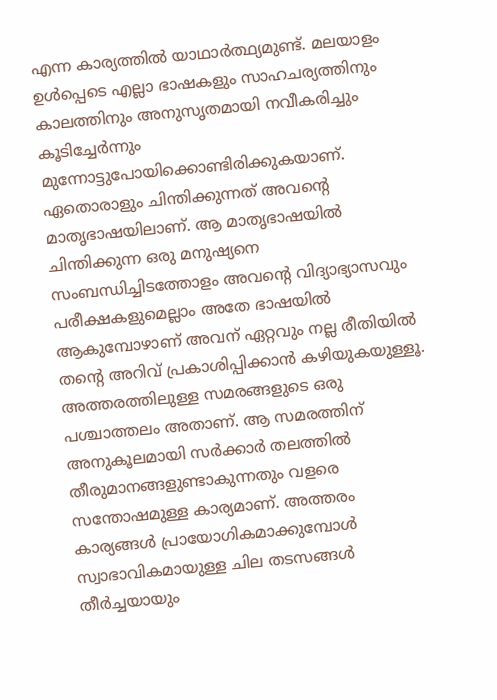എന്ന കാര്യത്തില്‍ യാഥാര്‍ത്ഥ്യമുണ്ട്. മലയാളം ഉള്‍പ്പെടെ എല്ലാ ഭാഷകളും സാഹചര്യത്തിനും കാലത്തിനും അനുസൃതമായി നവീകരിച്ചും കൂടിച്ചേര്‍ന്നും മുന്നോട്ടുപോയിക്കൊണ്ടിരിക്കുകയാണ്. ഏതൊരാളും ചിന്തിക്കുന്നത് അവന്റെ മാതൃഭാഷയിലാണ്. ആ മാതൃഭാഷയില്‍ ചിന്തിക്കുന്ന ഒരു മനുഷ്യനെ സംബന്ധിച്ചിടത്തോളം അവന്റെ വിദ്യാഭ്യാസവും പരീക്ഷകളുമെല്ലാം അതേ ഭാഷയില്‍ ആകുമ്പോഴാണ് അവന് ഏറ്റവും നല്ല രീതിയില്‍ തന്റെ അറിവ് പ്രകാശിപ്പിക്കാന്‍ കഴിയുകയുള്ളൂ. അത്തരത്തിലുള്ള സമരങ്ങളുടെ ഒരു പശ്ചാത്തലം അതാണ്. ആ സമരത്തിന് അനുകൂലമായി സര്‍ക്കാര്‍ തലത്തില്‍ തീരുമാനങ്ങളുണ്ടാകുന്നതും വളരെ സന്തോഷമുള്ള കാര്യമാണ്. അത്തരം കാര്യങ്ങള്‍ പ്രായോഗികമാക്കുമ്പോള്‍ സ്വാഭാവികമായുള്ള ചില തടസങ്ങള്‍ തീര്‍ച്ചയായും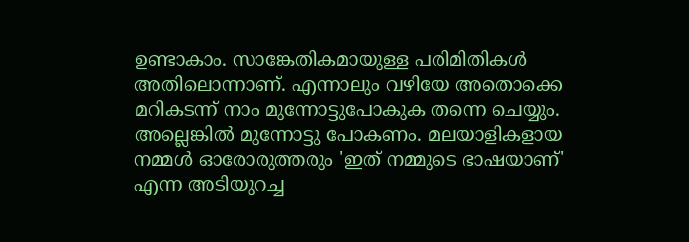ഉണ്ടാകാം. സാങ്കേതികമായുള്ള പരിമിതികള്‍ അതിലൊന്നാണ്. എന്നാലും വഴിയേ അതൊക്കെ മറികടന്ന് നാം മുന്നോട്ടുപോകുക തന്നെ ചെയ്യും. അല്ലെങ്കില്‍ മുന്നോട്ടു പോകണം. മലയാളികളായ നമ്മള്‍ ഓരോരുത്തരും 'ഇത് നമ്മുടെ ഭാഷയാണ്' എന്ന അടിയുറച്ച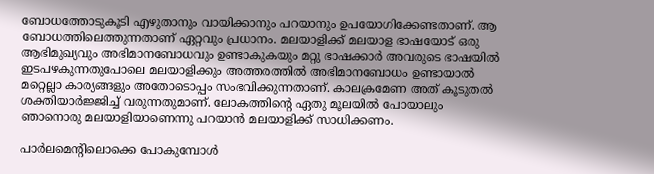ബോധത്തോടുകൂടി എഴുതാനും വായിക്കാനും പറയാനും ഉപയോഗിക്കേണ്ടതാണ്. ആ ബോധത്തിലെത്തുന്നതാണ് ഏറ്റവും പ്രധാനം. മലയാളിക്ക് മലയാള ഭാഷയോട് ഒരു ആഭിമുഖ്യവും അഭിമാനബോധവും ഉണ്ടാകുകയും മറ്റു ഭാഷക്കാര്‍ അവരുടെ ഭാഷയില്‍ ഇടപഴകുന്നതുപോലെ മലയാളിക്കും അത്തരത്തില്‍ അഭിമാനബോധം ഉണ്ടായാല്‍ മറ്റെല്ലാ കാര്യങ്ങളും അതോടൊപ്പം സംഭവിക്കുന്നതാണ്. കാലക്രമേണ അത് കൂടുതല്‍ ശക്തിയാര്‍ജ്ജിച്ച് വരുന്നതുമാണ്. ലോകത്തിന്റെ ഏതു മൂലയില്‍ പോയാലും ഞാനൊരു മലയാളിയാണെന്നു പറയാന്‍ മലയാളിക്ക് സാധിക്കണം.

പാര്‍ലമെന്റിലൊക്കെ പോകുമ്പോള്‍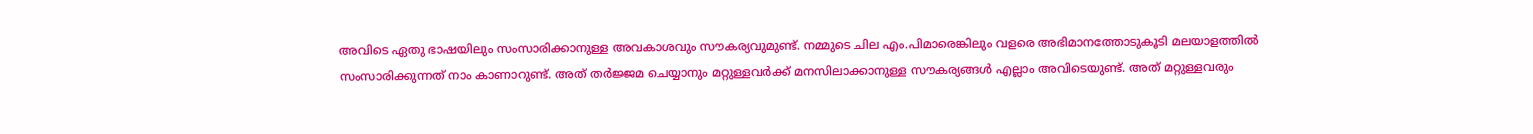അവിടെ ഏതു ഭാഷയിലും സംസാരിക്കാനുള്ള അവകാശവും സൗകര്യവുമുണ്ട്. നമ്മുടെ ചില എം.പിമാരെങ്കിലും വളരെ അഭിമാനത്തോടുകൂടി മലയാളത്തില്‍ സംസാരിക്കുന്നത് നാം കാണാറുണ്ട്. അത് തര്‍ജ്ജമ ചെയ്യാനും മറ്റുള്ളവര്‍ക്ക് മനസിലാക്കാനുള്ള സൗകര്യങ്ങള്‍ എല്ലാം അവിടെയുണ്ട്. അത് മറ്റുള്ളവരും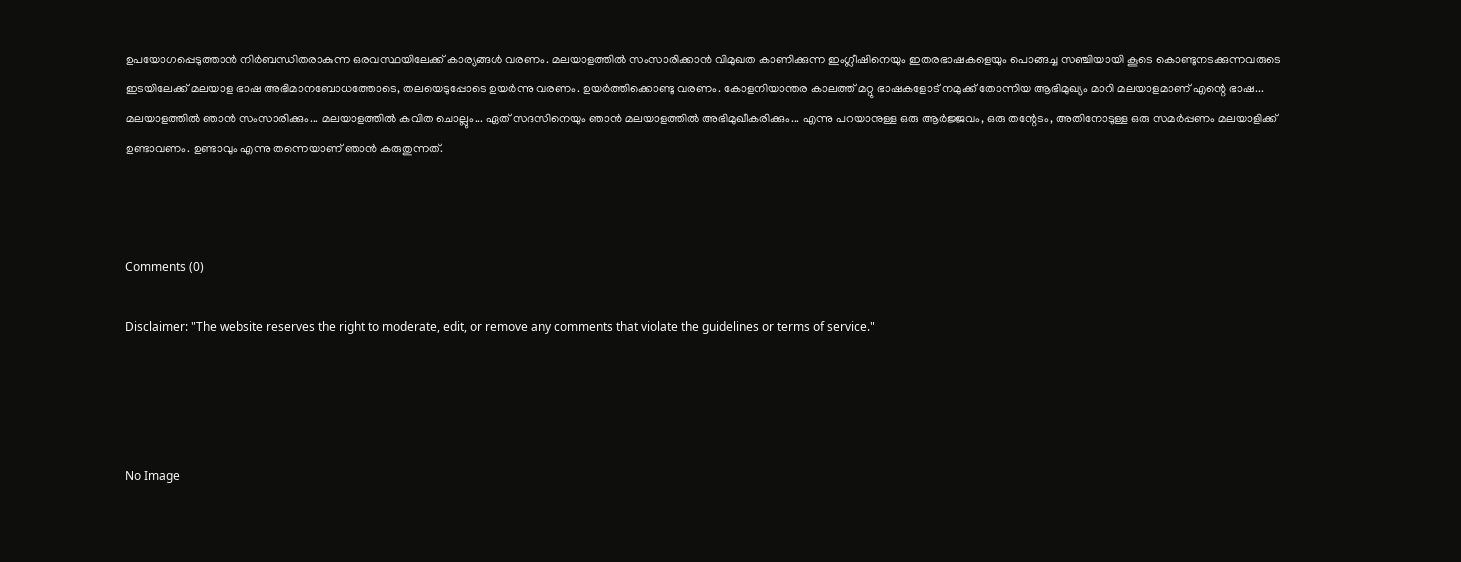ഉപയോഗപ്പെടുത്താന്‍ നിര്‍ബന്ധിതരാകുന്ന ഒരവസ്ഥയിലേക്ക് കാര്യങ്ങള്‍ വരണം. മലയാളത്തില്‍ സംസാരിക്കാന്‍ വിമുഖത കാണിക്കുന്ന ഇംഗ്ലീഷിനെയും ഇതരഭാഷകളെയും പൊങ്ങച്ച സഞ്ചിയായി കൂടെ കൊണ്ടുനടക്കുന്നവരുടെ ഇടയിലേക്ക് മലയാള ഭാഷ അഭിമാനബോധത്തോടെ, തലയെടുപ്പോടെ ഉയര്‍ന്നു വരണം. ഉയര്‍ത്തിക്കൊണ്ടു വരണം. കോളനിയാന്തര കാലത്ത് മറ്റു ഭാഷകളോട് നമുക്ക് തോന്നിയ ആഭിമുഖ്യം മാറി മലയാളമാണ് എന്റെ ഭാഷ... മലയാളത്തില്‍ ഞാന്‍ സംസാരിക്കും... മലയാളത്തില്‍ കവിത ചൊല്ലും... ഏത് സദസിനെയും ഞാന്‍ മലയാളത്തില്‍ അഭിമുഖീകരിക്കും... എന്നു പറയാനുള്ള ഒരു ആര്‍ജ്ജവം, ഒരു തന്റേടം, അതിനോടുള്ള ഒരു സമര്‍പ്പണം മലയാളിക്ക് ഉണ്ടാവണം. ഉണ്ടാവും എന്നു തന്നെയാണ് ഞാന്‍ കരുതുന്നത്.



Comments (0)

Disclaimer: "The website reserves the right to moderate, edit, or remove any comments that violate the guidelines or terms of service."




No Image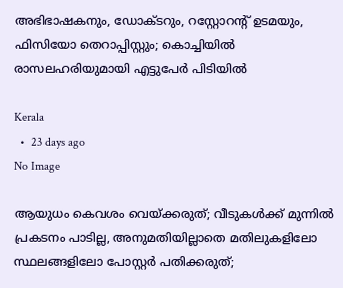അഭിഭാഷകനും, ഡോക്ടറും, റസ്റ്റോറന്റ് ഉടമയും, ഫിസിയോ തെറാപ്പിസ്റ്റും; കൊച്ചിയിൽ രാസലഹരിയുമായി എട്ടുപേർ പിടിയിൽ

Kerala
  •  23 days ago
No Image

ആയുധം കെവശം വെയ്ക്കരുത്; വീടുകൾക്ക് മുന്നിൽ പ്രകടനം പാടില്ല, അനുമതിയില്ലാതെ മതിലുകളിലോ സ്ഥലങ്ങളിലോ പോസ്റ്റർ പതിക്കരുത്;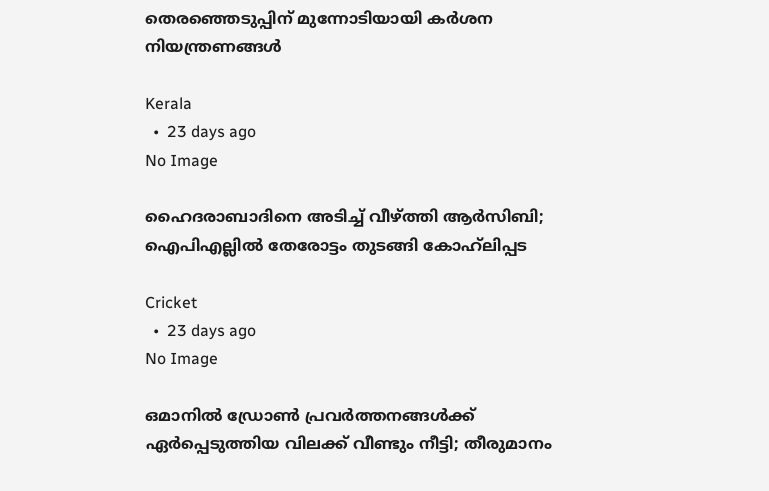തെരഞ്ഞെടുപ്പിന് മുന്നോടിയായി കർശന നിയന്ത്രണങ്ങൾ

Kerala
  •  23 days ago
No Image

ഹൈദരാബാദിനെ അടിച്ച് വീഴ്ത്തി ആർസിബി; ഐപിഎല്ലിൽ തേരോട്ടം തുടങ്ങി കോഹ്‌ലിപ്പട

Cricket
  •  23 days ago
No Image

ഒമാനില്‍ ഡ്രോണ്‍ പ്രവര്‍ത്തനങ്ങള്‍ക്ക് ഏര്‍പ്പെടുത്തിയ വിലക്ക് വീണ്ടും നീട്ടി; തീരുമാനം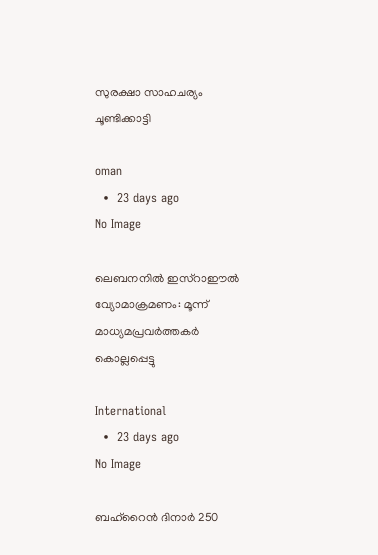സുരക്ഷാ സാഹചര്യം ചൂണ്ടിക്കാട്ടി

oman
  •  23 days ago
No Image

ലെബനനിൽ ഇസ്റാഈൽ വ്യോമാക്രമണം: മൂന്ന് മാധ്യമപ്രവർത്തകർ കൊല്ലപ്പെട്ടു

International
  •  23 days ago
No Image

ബഹ്‌റൈന്‍ ദിനാര്‍ 250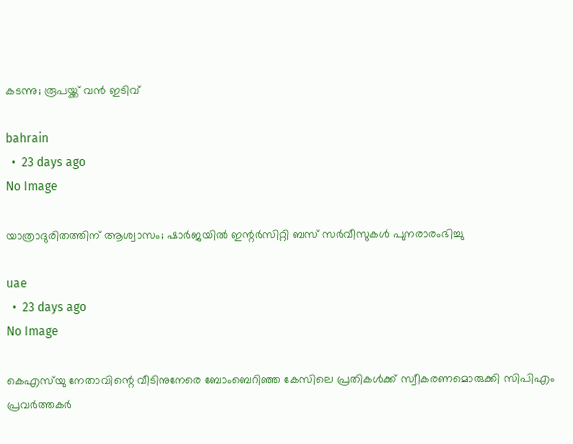കടന്നു; രൂപയ്ക്ക് വന്‍ ഇടിവ്

bahrain
  •  23 days ago
No Image

യാത്രാദുരിതത്തിന് ആശ്വാസം; ഷാർജയിൽ ഇന്റർസിറ്റി ബസ് സർവീസുകൾ പുനരാരംഭിച്ചു

uae
  •  23 days ago
No Image

കെഎസ്‌യു നേതാവിന്റെ വീടിനുനേരെ ബോംബെറിഞ്ഞ കേസിലെ പ്രതികള്‍ക്ക് സ്വീകരണമൊരുക്കി സിപിഎം പ്രവര്‍ത്തകര്‍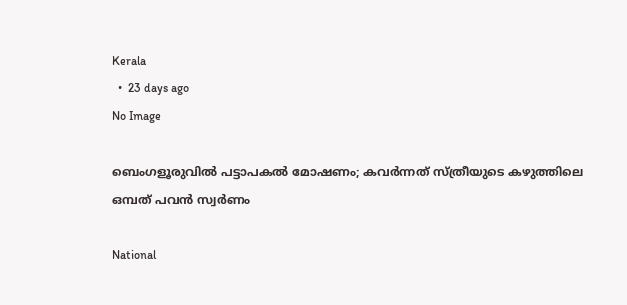Kerala
  •  23 days ago
No Image

ബെംഗളൂരുവിൽ പട്ടാപകൽ മോഷണം; കവർന്നത് സ്ത്രീയുടെ കഴുത്തിലെ ഒമ്പത് പവൻ സ്വർണം

National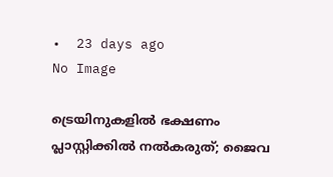•  23 days ago
No Image

ട്രെയിനുകളിൽ ഭക്ഷണം പ്ലാസ്റ്റിക്കിൽ നൽകരുത്; ജൈവ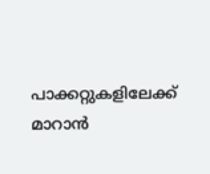പാക്കറ്റുകളിലേക്ക് മാറാൻ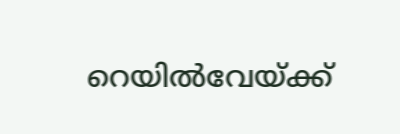റെയിൽവേയ്ക്ക്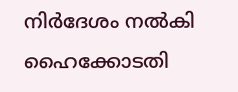നിർദേശം നൽകി ഹൈക്കോടതി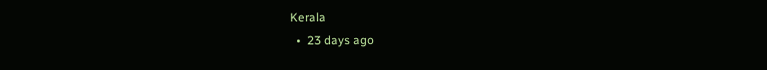Kerala
  •  23 days ago